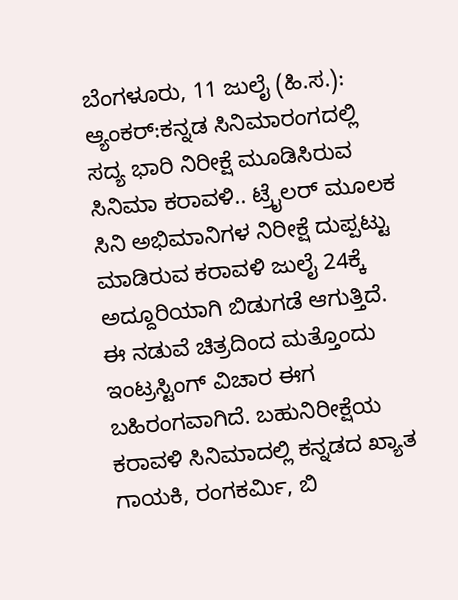ಬೆಂಗಳೂರು, 11 ಜುಲೈ (ಹಿ.ಸ.):
ಆ್ಯಂಕರ್:ಕನ್ನಡ ಸಿನಿಮಾರಂಗದಲ್ಲಿ ಸದ್ಯ ಭಾರಿ ನಿರೀಕ್ಷೆ ಮೂಡಿಸಿರುವ ಸಿನಿಮಾ ಕರಾವಳಿ.. ಟ್ರೈಲರ್ ಮೂಲಕ ಸಿನಿ ಅಭಿಮಾನಿಗಳ ನಿರೀಕ್ಷೆ ದುಪ್ಪಟ್ಟು ಮಾಡಿರುವ ಕರಾವಳಿ ಜುಲೈ 24ಕ್ಕೆ ಅದ್ದೂರಿಯಾಗಿ ಬಿಡುಗಡೆ ಆಗುತ್ತಿದೆ. ಈ ನಡುವೆ ಚಿತ್ರದಿಂದ ಮತ್ತೊಂದು ಇಂಟ್ರಸ್ಟಿಂಗ್ ವಿಚಾರ ಈಗ ಬಹಿರಂಗವಾಗಿದೆ. ಬಹುನಿರೀಕ್ಷೆಯ ಕರಾವಳಿ ಸಿನಿಮಾದಲ್ಲಿ ಕನ್ನಡದ ಖ್ಯಾತ ಗಾಯಕಿ, ರಂಗಕರ್ಮಿ, ಬಿ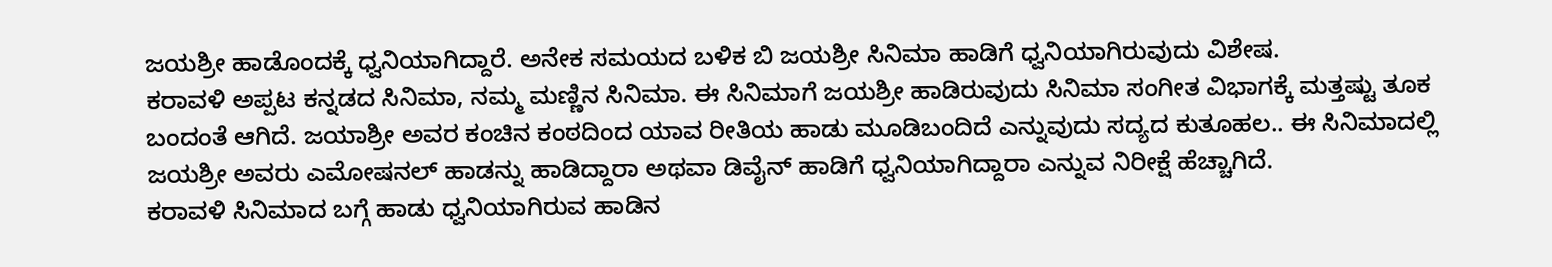ಜಯಶ್ರೀ ಹಾಡೊಂದಕ್ಕೆ ಧ್ವನಿಯಾಗಿದ್ದಾರೆ. ಅನೇಕ ಸಮಯದ ಬಳಿಕ ಬಿ ಜಯಶ್ರೀ ಸಿನಿಮಾ ಹಾಡಿಗೆ ಧ್ವನಿಯಾಗಿರುವುದು ವಿಶೇಷ.
ಕರಾವಳಿ ಅಪ್ಪಟ ಕನ್ನಡದ ಸಿನಿಮಾ, ನಮ್ಮ ಮಣ್ಣಿನ ಸಿನಿಮಾ. ಈ ಸಿನಿಮಾಗೆ ಜಯಶ್ರೀ ಹಾಡಿರುವುದು ಸಿನಿಮಾ ಸಂಗೀತ ವಿಭಾಗಕ್ಕೆ ಮತ್ತಷ್ಟು ತೂಕ ಬಂದಂತೆ ಆಗಿದೆ. ಜಯಾಶ್ರೀ ಅವರ ಕಂಚಿನ ಕಂಠದಿಂದ ಯಾವ ರೀತಿಯ ಹಾಡು ಮೂಡಿಬಂದಿದೆ ಎನ್ನುವುದು ಸದ್ಯದ ಕುತೂಹಲ.. ಈ ಸಿನಿಮಾದಲ್ಲಿ ಜಯಶ್ರೀ ಅವರು ಎಮೋಷನಲ್ ಹಾಡನ್ನು ಹಾಡಿದ್ದಾರಾ ಅಥವಾ ಡಿವೈನ್ ಹಾಡಿಗೆ ಧ್ವನಿಯಾಗಿದ್ದಾರಾ ಎನ್ನುವ ನಿರೀಕ್ಷೆ ಹೆಚ್ಚಾಗಿದೆ.
ಕರಾವಳಿ ಸಿನಿಮಾದ ಬಗ್ಗೆ ಹಾಡು ಧ್ವನಿಯಾಗಿರುವ ಹಾಡಿನ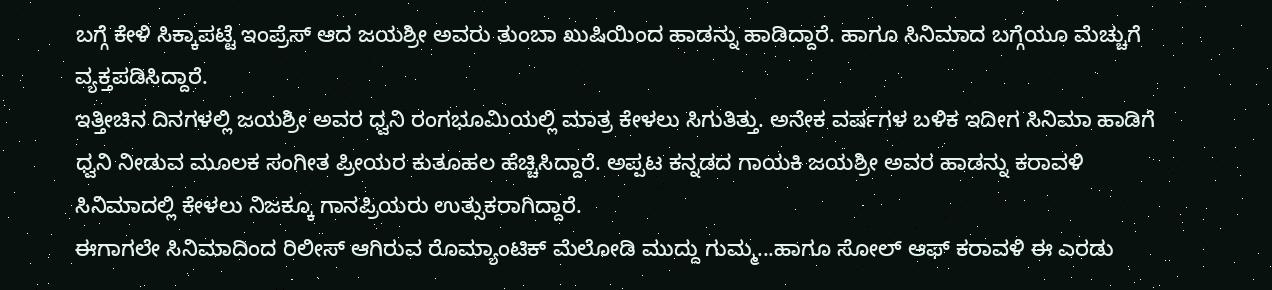ಬಗ್ಗೆ ಕೇಳಿ ಸಿಕ್ಕಾಪಟ್ಟೆ ಇಂಪ್ರೆಸ್ ಆದ ಜಯಶ್ರೀ ಅವರು ತುಂಬಾ ಖುಷಿಯಿಂದ ಹಾಡನ್ನು ಹಾಡಿದ್ದಾರೆ. ಹಾಗೂ ಸಿನಿಮಾದ ಬಗ್ಗೆಯೂ ಮೆಚ್ಚುಗೆ ವ್ಯಕ್ತಪಡಿಸಿದ್ದಾರೆ.
ಇತ್ತೀಚಿನ ದಿನಗಳಲ್ಲಿ ಜಯಶ್ರೀ ಅವರ ಧ್ವನಿ ರಂಗಭೂಮಿಯಲ್ಲಿ ಮಾತ್ರ ಕೇಳಲು ಸಿಗುತಿತ್ತು. ಅನೇಕ ವರ್ಷಗಳ ಬಳಿಕ ಇದೀಗ ಸಿನಿಮಾ ಹಾಡಿಗೆ ಧ್ವನಿ ನೀಡುವ ಮೂಲಕ ಸಂಗೀತ ಪ್ರೀಯರ ಕುತೂಹಲ ಹೆಚ್ಚಿಸಿದ್ದಾರೆ. ಅಪ್ಪಟ ಕನ್ನಡದ ಗಾಯಕಿ ಜಯಶ್ರೀ ಅವರ ಹಾಡನ್ನು ಕರಾವಳಿ ಸಿನಿಮಾದಲ್ಲಿ ಕೇಳಲು ನಿಜಕ್ಕೂ ಗಾನಪ್ರಿಯರು ಉತ್ಸುಕರಾಗಿದ್ದಾರೆ.
ಈಗಾಗಲೇ ಸಿನಿಮಾದಿಂದ ರಿಲೀಸ್ ಆಗಿರುವ ರೊಮ್ಯಾಂಟಿಕ್ ಮೆಲೋಡಿ ಮುದ್ದು ಗುಮ್ಮ...ಹಾಗೂ ಸೋಲ್ ಆಫ್ ಕರಾವಳಿ ಈ ಎರಡು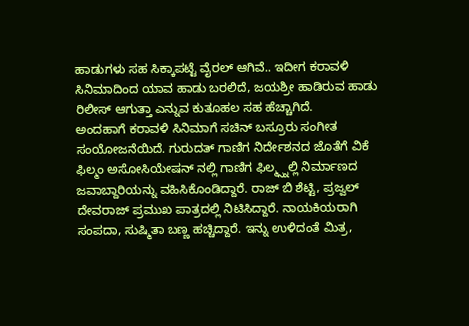ಹಾಡುಗಳು ಸಹ ಸಿಕ್ಕಾಪಟ್ಟೆ ವೈರಲ್ ಆಗಿವೆ.. ಇದೀಗ ಕರಾವಳಿ ಸಿನಿಮಾದಿಂದ ಯಾವ ಹಾಡು ಬರಲಿದೆ, ಜಯಶ್ರೀ ಹಾಡಿರುವ ಹಾಡು ರಿಲೀಸ್ ಆಗುತ್ತಾ ಎನ್ನುವ ಕುತೂಹಲ ಸಹ ಹೆಚ್ಚಾಗಿದೆ.
ಅಂದಹಾಗೆ ಕರಾವಳಿ ಸಿನಿಮಾಗೆ ಸಚಿನ್ ಬಸ್ರೂರು ಸಂಗೀತ ಸಂಯೋಜನೆಯಿದೆ. ಗುರುದತ್ ಗಾಣಿಗ ನಿರ್ದೇಶನದ ಜೊತೆಗೆ ವಿಕೆ ಫಿಲ್ಮಂ ಅಸೋಸಿಯೇಷನ್ ನಲ್ಲಿ ಗಾಣಿಗ ಫಿಲ್ಮ್ಸ್ನಲ್ಲಿ ನಿರ್ಮಾಣದ ಜವಾಬ್ದಾರಿಯನ್ನು ವಹಿಸಿಕೊಂಡಿದ್ದಾರೆ. ರಾಜ್ ಬಿ ಶೆಟ್ಟಿ, ಪ್ರಜ್ವಲ್ ದೇವರಾಜ್ ಪ್ರಮುಖ ಪಾತ್ರದಲ್ಲಿ ನಿಟಿಸಿದ್ದಾರೆ. ನಾಯಕಿಯರಾಗಿ ಸಂಪದಾ, ಸುಷ್ಮಿತಾ ಬಣ್ಣ ಹಚ್ಚಿದ್ದಾರೆ. ಇನ್ನು ಉಳಿದಂತೆ ಮಿತ್ರ,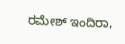ರಮೇಶ್ ಇಂದಿರಾ,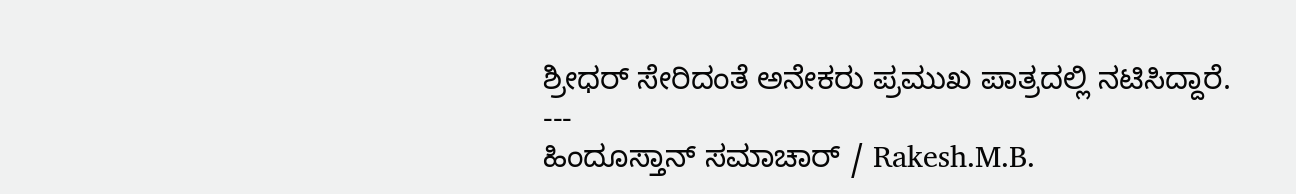ಶ್ರೀಧರ್ ಸೇರಿದಂತೆ ಅನೇಕರು ಪ್ರಮುಖ ಪಾತ್ರದಲ್ಲಿ ನಟಿಸಿದ್ದಾರೆ.
---
ಹಿಂದೂಸ್ತಾನ್ ಸಮಾಚಾರ್ / Rakesh.M.B.